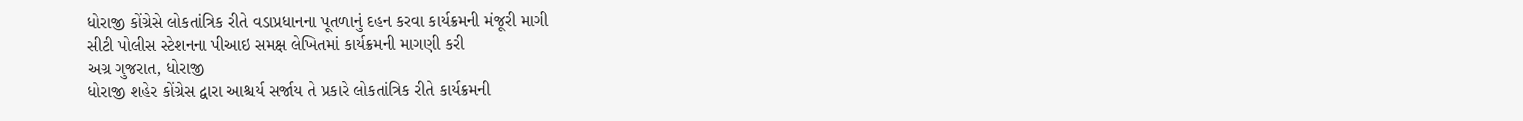ધોરાજી કોંગ્રેસે લોકતાંત્રિક રીતે વડાપ્રધાનના પૂતળાનું દહન કરવા કાર્યક્રમની મંજૂરી માગી
સીટી પોલીસ સ્ટેશનના પીઆઇ સમક્ષ લેખિતમાં કાર્યક્રમની માગણી કરી
અગ્ર ગુજરાત, ધોરાજી
ધોરાજી શહેર કોંગ્રેસ દ્વારા આશ્ચર્ય સર્જાય તે પ્રકારે લોકતાંત્રિક રીતે કાર્યક્રમની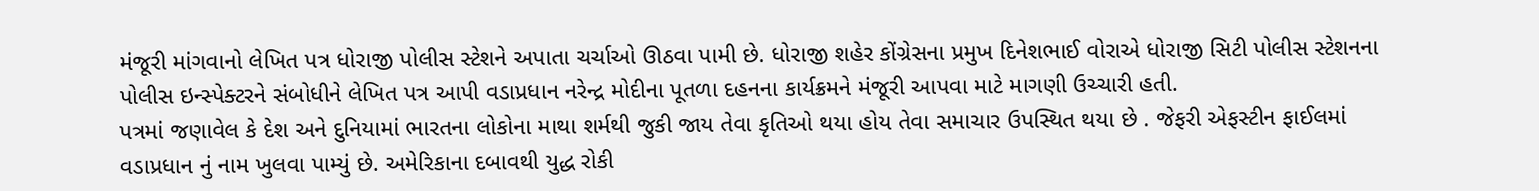મંજૂરી માંગવાનો લેખિત પત્ર ધોરાજી પોલીસ સ્ટેશને અપાતા ચર્ચાઓ ઊઠવા પામી છે. ધોરાજી શહેર કોંગ્રેસના પ્રમુખ દિનેશભાઈ વોરાએ ધોરાજી સિટી પોલીસ સ્ટેશનના પોલીસ ઇન્સ્પેક્ટરને સંબોધીને લેખિત પત્ર આપી વડાપ્રધાન નરેન્દ્ર મોદીના પૂતળા દહનના કાર્યક્રમને મંજૂરી આપવા માટે માગણી ઉચ્ચારી હતી.
પત્રમાં જણાવેલ કે દેશ અને દુનિયામાં ભારતના લોકોના માથા શર્મથી જુકી જાય તેવા કૃતિઓ થયા હોય તેવા સમાચાર ઉપસ્થિત થયા છે . જેફરી એફસ્ટીન ફાઈલમાં વડાપ્રધાન નું નામ ખુલવા પામ્યું છે. અમેરિકાના દબાવથી યુદ્ધ રોકી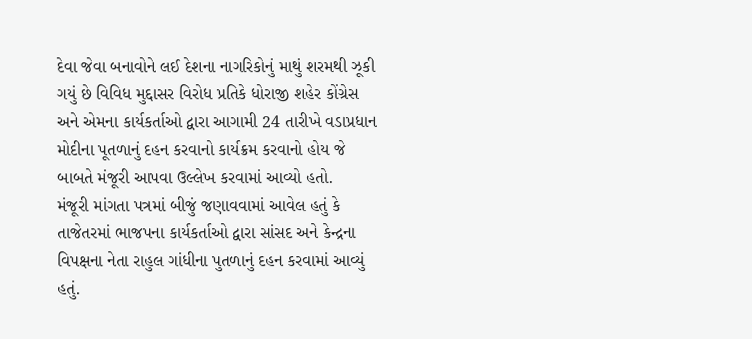દેવા જેવા બનાવોને લઈ દેશના નાગરિકોનું માથું શરમથી ઝૂકી ગયું છે વિવિધ મુદ્દાસર વિરોધ પ્રતિકે ધોરાજી શહેર કોંગ્રેસ અને એમના કાર્યકર્તાઓ દ્વારા આગામી 24 તારીખે વડાપ્રધાન મોદીના પૂતળાનું દહન કરવાનો કાર્યક્રમ કરવાનો હોય જે બાબતે મંજૂરી આપવા ઉલ્લેખ કરવામાં આવ્યો હતો.
મંજૂરી માંગતા પત્રમાં બીજું જણાવવામાં આવેલ હતું કે તાજેતરમાં ભાજપના કાર્યકર્તાઓ દ્વારા સાંસદ અને કેન્દ્રના વિપક્ષના નેતા રાહુલ ગાંધીના પુતળાનું દહન કરવામાં આવ્યું હતું.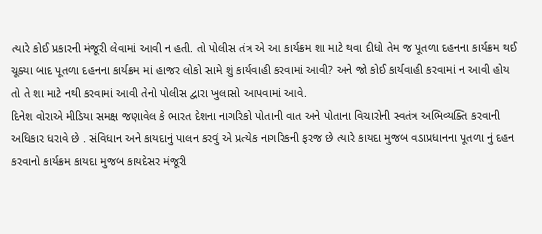ત્યારે કોઈ પ્રકારની મંજૂરી લેવામાં આવી ન હતી. તો પોલીસ તંત્ર એ આ કાર્યક્રમ શા માટે થવા દીધો તેમ જ પૂતળા દહનના કાર્યક્રમ થઈ ચૂક્યા બાદ પૂતળા દહનના કાર્યક્રમ માં હાજર લોકો સામે શું કાર્યવાહી કરવામાં આવી? અને જો કોઈ કાર્યવાહી કરવામાં ન આવી હોય તો તે શા માટે નથી કરવામાં આવી તેનો પોલીસ દ્વારા ખુલાસો આપવામાં આવે.
દિનેશ વોરાએ મીડિયા સમક્ષ જણાવેલ કે ભારત દેશના નાગરિકો પોતાની વાત અને પોતાના વિચારોની સ્વતંત્ર અભિવ્યક્તિ કરવાની અધિકાર ધરાવે છે . સંવિધાન અને કાયદાનું પાલન કરવું એ પ્રત્યેક નાગરિકની ફરજ છે ત્યારે કાયદા મુજબ વડાપ્રધાનના પૂતળા નું દહન કરવાનો કાર્યક્રમ કાયદા મુજબ કાયદેસર મંજૂરી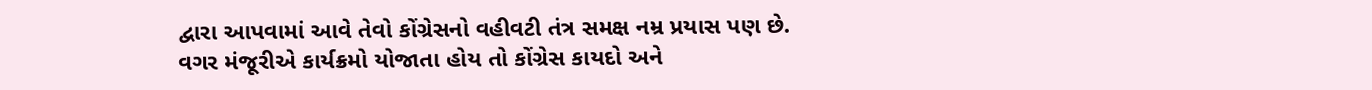દ્વારા આપવામાં આવે તેવો કોંગ્રેસનો વહીવટી તંત્ર સમક્ષ નમ્ર પ્રયાસ પણ છે. વગર મંજૂરીએ કાર્યક્રમો યોજાતા હોય તો કોંગ્રેસ કાયદો અને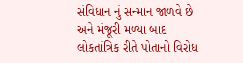સંવિધાન નું સન્માન જાળવે છે અને મંજૂરી મળ્યા બાદ લોકતાંત્રિક રીતે પોતાનો વિરોધ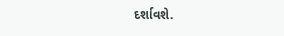દર્શાવશે.